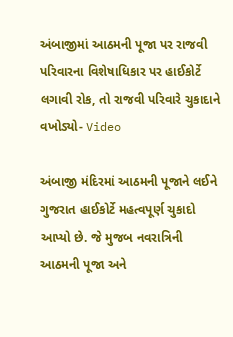અંબાજીમાં આઠમની પૂજા પર રાજવી પરિવારના વિશેષાધિકાર પર હાઈકોર્ટે લગાવી રોક, તો રાજવી પરિવારે ચુકાદાને વખોડ્યો- Video

અંબાજી મંદિરમાં આઠમની પૂજાને લઈને ગુજરાત હાઈકોર્ટે મહત્વપૂર્ણ ચુકાદો આપ્યો છે. જે મુજબ નવરાત્રિની આઠમની પૂજા અને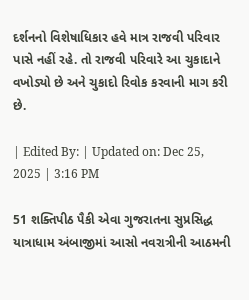દર્શનનો વિશેષાધિકાર હવે માત્ર રાજવી પરિવાર પાસે નહીં રહે. તો રાજવી પરિવારે આ ચુકાદાને વખોડ્યો છે અને ચુકાદો રિવોક કરવાની માગ કરી છે.

| Edited By: | Updated on: Dec 25, 2025 | 3:16 PM

51 શક્તિપીઠ પૈકી એવા ગુજરાતના સુપ્રસિદ્ધ યાત્રાધામ અંબાજીમાં આસો નવરાત્રીની આઠમની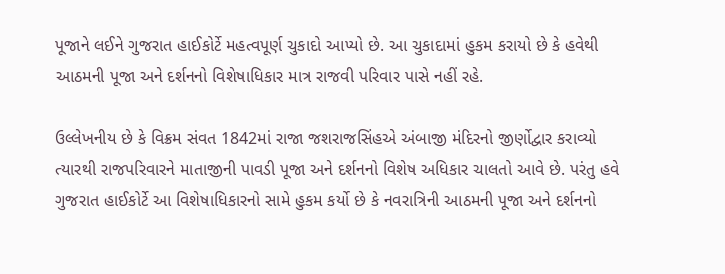પૂજાને લઈને ગુજરાત હાઈકોર્ટે મહત્વપૂર્ણ ચુકાદો આપ્યો છે. આ ચુકાદામાં હુકમ કરાયો છે કે હવેથી આઠમની પૂજા અને દર્શનનો વિશેષાધિકાર માત્ર રાજવી પરિવાર પાસે નહીં રહે.

ઉલ્લેખનીય છે કે વિક્રમ સંવત 1842માં રાજા જશરાજસિંહએ અંબાજી મંદિરનો જીર્ણોદ્વાર કરાવ્યો ત્યારથી રાજપરિવારને માતાજીની પાવડી પૂજા અને દર્શનનો વિશેષ અધિકાર ચાલતો આવે છે. પરંતુ હવે ગુજરાત હાઈકોર્ટે આ વિશેષાધિકારનો સામે હુકમ કર્યો છે કે નવરાત્રિની આઠમની પૂજા અને દર્શનનો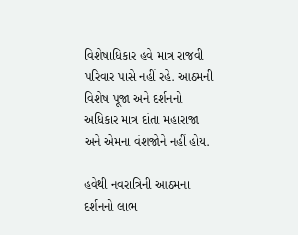વિશેષાધિકાર હવે માત્ર રાજવી પરિવાર પાસે નહીં રહે. આઠમની વિશેષ પૂજા અને દર્શનનો અધિકાર માત્ર દાંતા મહારાજા અને એમના વંશજોને નહીં હોય.

હવેથી નવરાત્રિની આઠમના દર્શનનો લાભ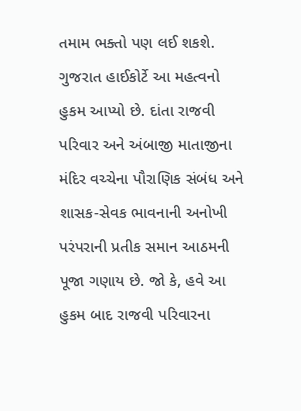તમામ ભક્તો પણ લઈ શકશે. ગુજરાત હાઈકોર્ટે આ મહત્વનો હુકમ આપ્યો છે. દાંતા રાજવી પરિવાર અને અંબાજી માતાજીના મંદિર વચ્ચેના પૌરાણિક સંબંધ અને શાસક-સેવક ભાવનાની અનોખી પરંપરાની પ્રતીક સમાન આઠમની પૂજા ગણાય છે. જો કે, હવે આ હુકમ બાદ રાજવી પરિવારના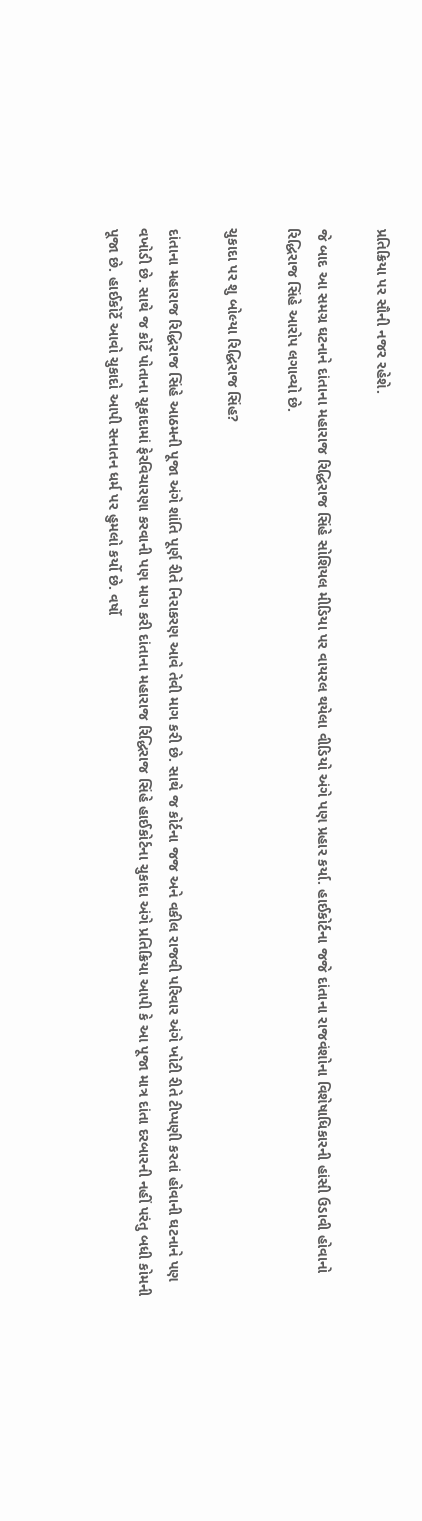પ્રતિક્રિયા પર સૌની નજર રહેશે.

જે બાદ આ સમગ્ર ઘટનાને દાંતાના મહારાજ રિદ્ધિરાજ સિંહે સોશિયલ મીડિયા પર વાયરલ થયેલા વીડિયો અંગે પણ પ્રહાર કર્યા. હાઈકોર્ટના જજે દાંતાના રાજવંશોના વિશેષાધિકારની હાંસી ઉડાવી હોવાનો રિદ્ધિરાજ સિંહે આરોપ લગાવ્યો છે.

ચુકાદા પર શુ બોલ્યા રિદ્ધિરાજ સિંહ?

દાંતાના મહારાજ રિદ્ધિરાજ સિંહે આઠમની પૂજા અંગે શાંતિ પૂર્ણ રીતે નિરાકરણ આવે તેવી માગ કરી છે. સાથે જ કોર્ટના જજ અને વકીલ રાજવી પરિવાર અંગે ખોટી રીતે ટીપ્પણી કરતાં હોવાની ઘટનાને પણ વખોડી છે. સાથે જ કોર્ટે પોતાના ચૂકાદામાં ફેરવિચારણા કરવાની પણ માગ કરી દાંતાના મહારાજ રિદ્ધિરાજ સિંહે હાઈકોર્ટના ચુકાદા અંગે પ્રતિક્રિયા આપી કે આ પૂજા માત્ર દાંતા દરબારની નહીં પરંતુ બધી કોમની પૂજા છે. હાઈકોર્ટે આવો ચુકાદો આપી સનાતન ધર્મ પર હુમલો કર્યો છે. વર્ષો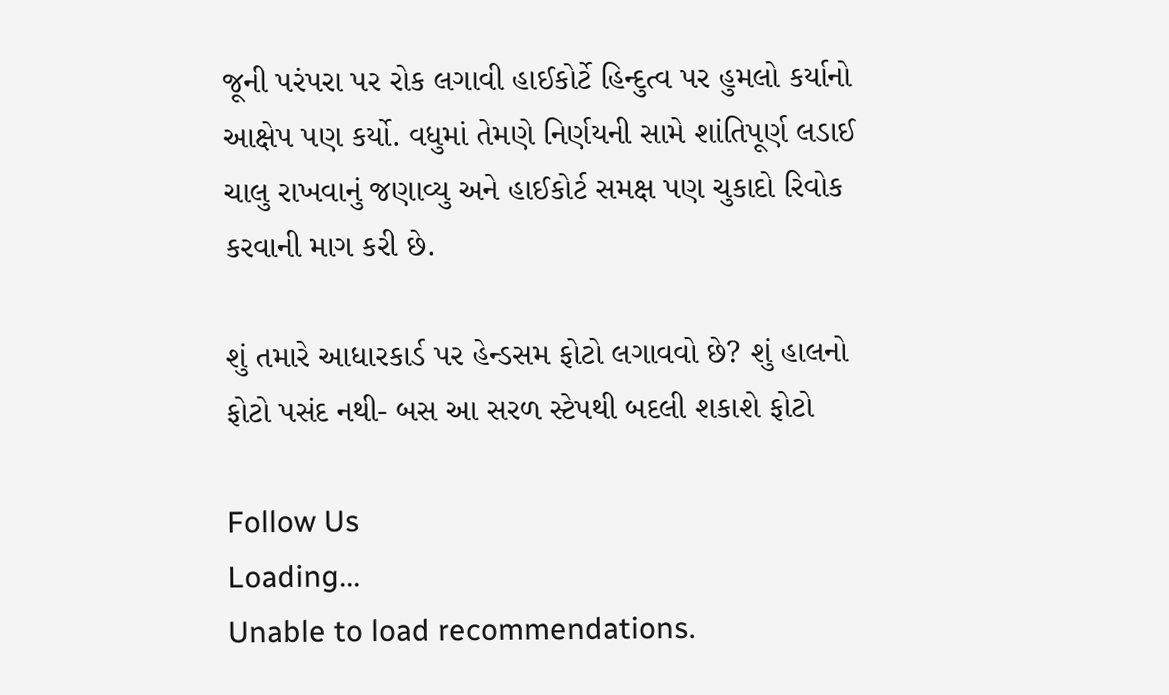જૂની પરંપરા પર રોક લગાવી હાઈકોર્ટે હિન્દુત્વ પર હુમલો કર્યાનો આક્ષેપ પણ કર્યો. વધુમાં તેમણે નિર્ણયની સામે શાંતિપૂર્ણ લડાઈ ચાલુ રાખવાનું જણાવ્યુ અને હાઈકોર્ટ સમક્ષ પણ ચુકાદો રિવોક કરવાની માગ કરી છે.

શું તમારે આધારકાર્ડ પર હેન્ડસમ ફોટો લગાવવો છે? શું હાલનો ફોટો પસંદ નથી- બસ આ સરળ સ્ટેપથી બદલી શકાશે ફોટો

Follow Us
Loading...
Unable to load recommendations.